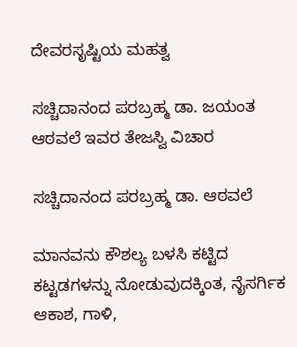ದೇವರಸೃಷ್ಟಿಯ ಮಹತ್ವ

ಸಚ್ಚಿದಾನಂದ ಪರಬ್ರಹ್ಮ ಡಾ. ಜಯಂತ ಆಠವಲೆ ಇವರ ತೇಜಸ್ವಿ ವಿಚಾರ

ಸಚ್ಚಿದಾನಂದ ಪರಬ್ರಹ್ಮ ಡಾ. ಆಠವಲೆ

ಮಾನವನು ಕೌಶಲ್ಯ ಬಳಸಿ ಕಟ್ಟಿದ ಕಟ್ಟಡಗಳನ್ನು ನೋಡುವುದಕ್ಕಿಂತ, ನೈಸರ್ಗಿಕ ಆಕಾಶ, ಗಾಳಿ,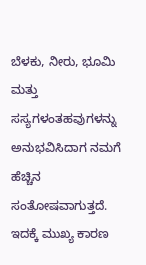ಬೆಳಕು, ನೀರು, ಭೂಮಿ ಮತ್ತು ಸಸ್ಯಗಳಂತಹವುಗಳನ್ನು ಅನುಭವಿಸಿದಾಗ ನಮಗೆ ಹೆಚ್ಚಿನ ಸಂತೋಷವಾಗುತ್ತದೆ. ಇದಕ್ಕೆ ಮುಖ್ಯ ಕಾರಣ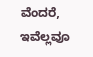ವೆಂದರೆ, ಇವೆಲ್ಲವೂ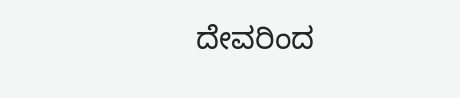ದೇವರಿಂದ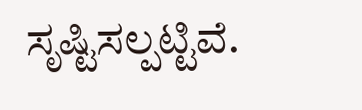ಸೃಷ್ಟಿಸಲ್ಪಟ್ಟಿವೆ.